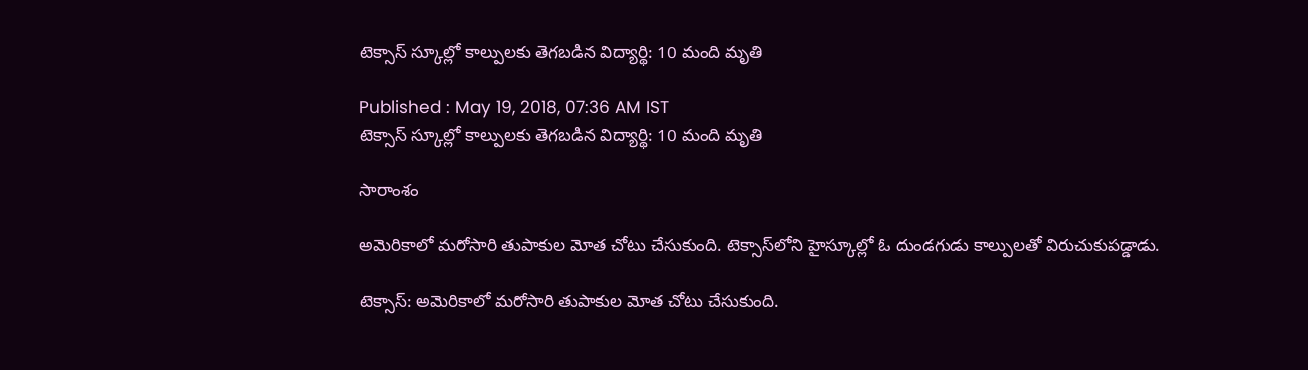టెక్సాస్ స్కూల్లో కాల్పులకు తెగబడిన విద్యార్థి: 10 మంది మృతి

Published : May 19, 2018, 07:36 AM IST
టెక్సాస్ స్కూల్లో కాల్పులకు తెగబడిన విద్యార్థి: 10 మంది మృతి

సారాంశం

అమెరికాలో మరోసారి తుపాకుల మోత చోటు చేసుకుంది. టెక్సాస్‌లోని హైస్కూల్లో ఓ దుండగుడు కాల్పులతో విరుచుకుపడ్డాడు.

టెక్సాస్‌: అమెరికాలో మరోసారి తుపాకుల మోత చోటు చేసుకుంది.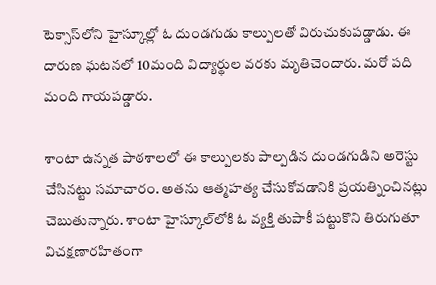టెక్సాస్‌లోని హైస్కూల్లో ఓ దుండగుడు కాల్పులతో విరుచుకుపడ్డాడు. ఈ దారుణ ఘటనలో 10మంది విద్యార్థుల వరకు మృతిచెందారు. మరో పది మంది గాయపడ్డారు.

శాంటా ఉన్నత పాఠశాలలో ఈ కాల్పులకు పాల్పడిన దుండగుడిని అరెస్టు చేసినట్టు సమాచారం. అతను ఆత్మహత్య చేసుకోవడానికి ప్రయత్నించినట్లు చెబుతున్నారు. శాంటా హైస్కూల్‌లోకి ఓ వ్యక్తి తుపాకీ పట్టుకొని తిరుగుతూ విచక్షణారహితంగా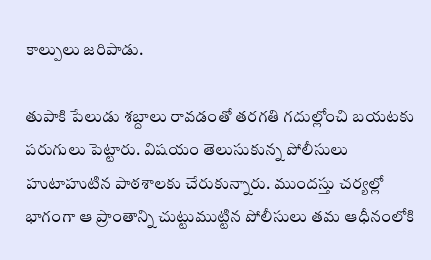కాల్పులు జరిపాడు.

తుపాకి పేలుడు శబ్దాలు రావడంతో తరగతి గదుల్లోంచి బయటకు పరుగులు పెట్టారు. విషయం తెలుసుకున్న పోలీసులు హుటాహుటిన పాఠశాలకు చేరుకున్నారు. ముందస్తు చర్యల్లో భాగంగా ఆ ప్రాంతాన్ని చుట్టుముట్టిన పోలీసులు తమ ఆధీనంలోకి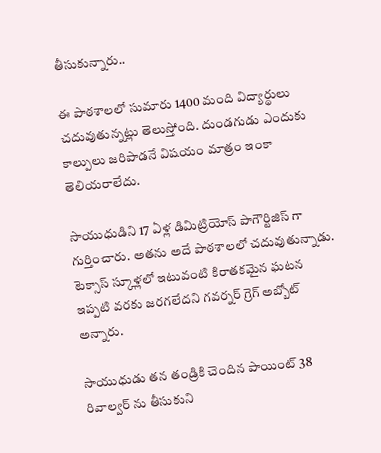తీసుకున్నారు..

ఈ పాఠశాలలో సుమారు 1400 మంది విద్యార్థులు చదువుతున్నట్లు తెలుస్తోంది. దుండగుడు ఎందుకు కాల్పులు జరిపాడనే విషయం మాత్రం ఇంకా తెలియరాలేదు.

సాయుధుడిని 17 ఏళ్ల డిమిట్రియోస్ పాగౌర్టిజిస్ గా గుర్తించారు. అతను అదే పాఠశాలలో చదువుతున్నాడు.  టెక్సాస్ స్కూళ్లలో ఇటువంటి కిరాతకమైన ఘటన ఇప్పటి వరకు జరగలేదని గవర్నర్ గ్రెగ్ అబ్బోట్ అన్నారు.

సాయుధుడు తన తండ్రికి చెందిన పాయింట్ 38 రివాల్వర్ ను తీసుకుని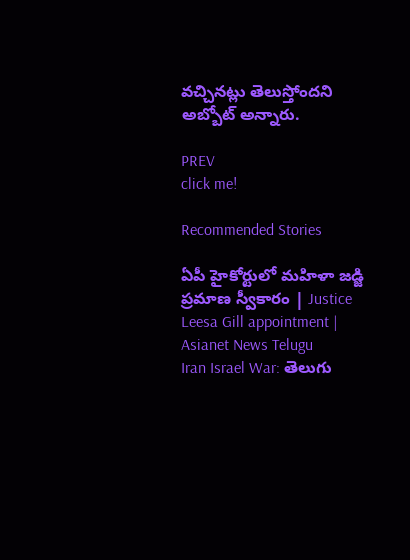వచ్చినట్లు తెలుస్తోందని అబ్బోట్ అన్నారు.

PREV
click me!

Recommended Stories

ఏపీ హైకోర్టులో మహిళా జడ్జి ప్రమాణ స్వీకారం | Justice Leesa Gill appointment | Asianet News Telugu
Iran Israel War: తెలుగు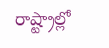రాష్ట్రాల్లో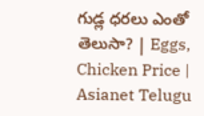గుడ్ల ధరలు ఎంతో తెలుసా? | Eggs, Chicken Price | Asianet Telugu